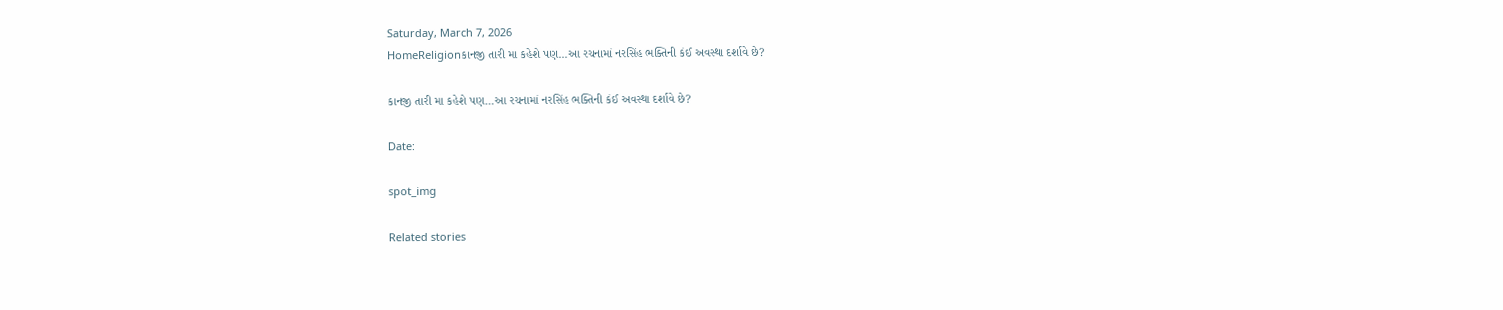Saturday, March 7, 2026
HomeReligionકાનજી તારી મા કહેશે પણ...આ રચનામાં નરસિંહ ભક્તિની કંઈ અવસ્થા દર્શાવે છે?

કાનજી તારી મા કહેશે પણ…આ રચનામાં નરસિંહ ભક્તિની કંઈ અવસ્થા દર્શાવે છે?

Date:

spot_img

Related stories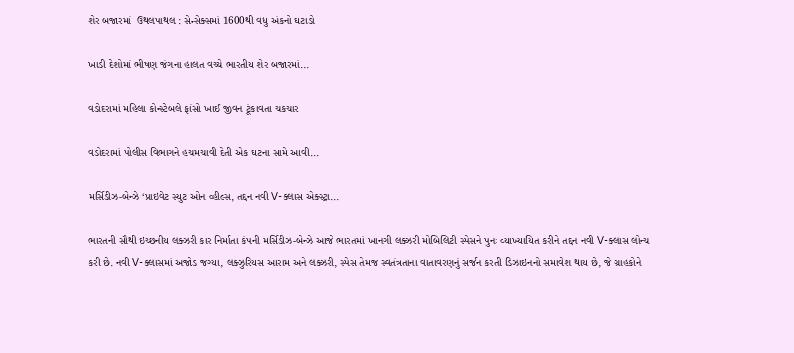શેર બજારમાં  ઉથલપાથલ : સેન્સેક્સમાં 1600થી વધુ અંકનો ઘટાડો

ખાડી દેશોમાં ભીષણ જંગના હાલત વચ્ચે ભારતીય શેર બજારમાં...

વડોદરામાં મહિલા કોન્સ્ટેબલે ફાંસો ખાઈ જીવન ટૂંકાવતા ચકચાર

વડોદરામાં પોલીસ વિભાગને હચમચાવી દેતી એક ઘટના સામે આવી...

મર્સિડીઝ-બેન્ઝે ‘પ્રાઇવેટ સ્યુટ ઓન વ્હીલ્સ, તદ્દન નવી V-ક્લાસ એક્સ્ટ્રા...

ભારતની સૌથી ઇચ્છનીય લક્ઝરી કાર નિર્માતા કંપની મર્સિડીઝ-બેન્ઝે આજે ભારતમાં ખાનગી લક્ઝરી મોબિલિટી સ્પેસને પુનઃ વ્યાખ્યાયિત કરીને તદ્દન નવી V-ક્લાસ લોન્ચ કરી છે. નવી V-ક્લાસમાં અજોડ જગ્યા, લક્ઝુરિયસ આરામ અને લક્ઝરી, સ્પેસ તેમજ સ્વતંત્રતાના વાતાવરણનું સર્જન કરતી ડિઝાઇનનો સમાવેશ થાય છે, જે ગ્રાહકોને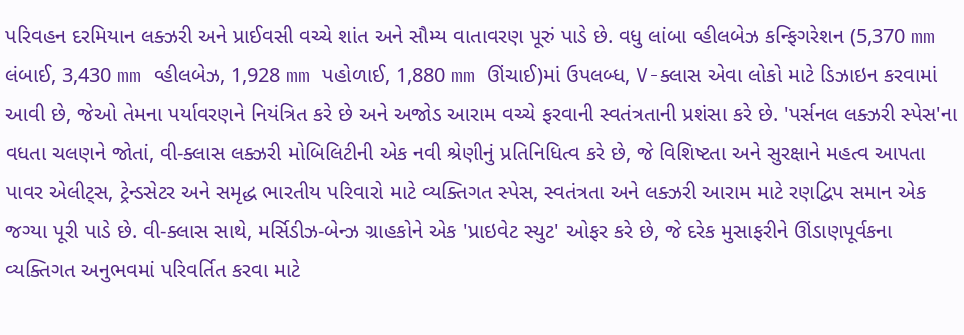પરિવહન દરમિયાન લક્ઝરી અને પ્રાઈવસી વચ્ચે શાંત અને સૌમ્ય વાતાવરણ પૂરું પાડે છે. વધુ લાંબા વ્હીલબેઝ કન્ફિગરેશન (5,370 mm લંબાઈ, 3,430 mm વ્હીલબેઝ, 1,928 mm પહોળાઈ, 1,880 mm ઊંચાઈ)માં ઉપલબ્ધ, V-ક્લાસ એવા લોકો માટે ડિઝાઇન કરવામાં આવી છે, જેઓ તેમના પર્યાવરણને નિયંત્રિત કરે છે અને અજોડ આરામ વચ્ચે ફરવાની સ્વતંત્રતાની પ્રશંસા કરે છે. 'પર્સનલ લક્ઝરી સ્પેસ'ના વધતા ચલણને જોતાં, વી-ક્લાસ લક્ઝરી મોબિલિટીની એક નવી શ્રેણીનું પ્રતિનિધિત્વ કરે છે, જે વિશિષ્ટતા અને સુરક્ષાને મહત્વ આપતા પાવર એલીટ્સ, ટ્રેન્ડસેટર અને સમૃદ્ધ ભારતીય પરિવારો માટે વ્યક્તિગત સ્પેસ, સ્વતંત્રતા અને લક્ઝરી આરામ માટે રણદ્વિપ સમાન એક જગ્યા પૂરી પાડે છે. વી-ક્લાસ સાથે, મર્સિડીઝ-બેન્ઝ ગ્રાહકોને એક 'પ્રાઇવેટ સ્યુટ' ઓફર કરે છે, જે દરેક મુસાફરીને ઊંડાણપૂર્વકના વ્યક્તિગત અનુભવમાં પરિવર્તિત કરવા માટે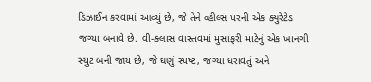ડિઝાઈન કરવામાં આવ્યું છે, જે તેને વ્હીલ્સ પરની એક ક્યુરેટેડ જગ્યા બનાવે છે. વી-ક્લાસ વાસ્તવમાં મુસાફરી માટેનું એક ખાનગી સ્યુટ બની જાય છે, જે ઘણું સ્પષ્ટ, જગ્યા ધરાવતું અને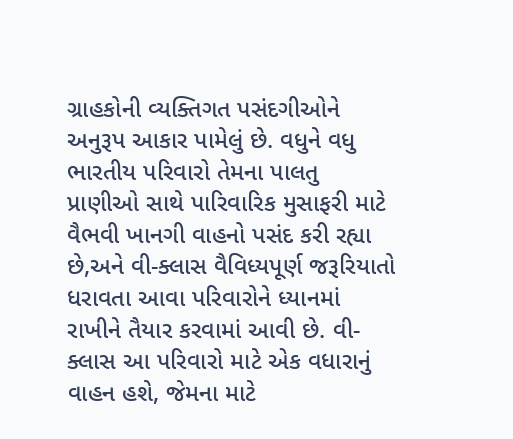ગ્રાહકોની વ્યક્તિગત પસંદગીઓને અનુરૂપ આકાર પામેલું છે. વધુને વધુ ભારતીય પરિવારો તેમના પાલતુ પ્રાણીઓ સાથે પારિવારિક મુસાફરી માટે વૈભવી ખાનગી વાહનો પસંદ કરી રહ્યા છે,અને વી-ક્લાસ વૈવિધ્યપૂર્ણ જરૂરિયાતો ધરાવતા આવા પરિવારોને ધ્યાનમાં રાખીને તૈયાર કરવામાં આવી છે. વી-ક્લાસ આ પરિવારો માટે એક વધારાનું વાહન હશે, જેમના માટે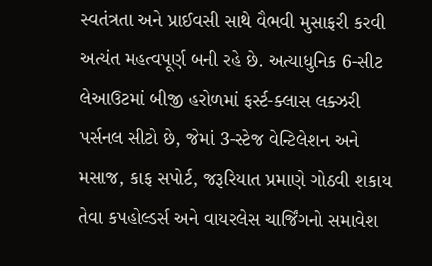સ્વતંત્રતા અને પ્રાઈવસી સાથે વૈભવી મુસાફરી કરવી અત્યંત મહત્વપૂર્ણ બની રહે છે. અત્યાધુનિક 6-સીટ લેઆઉટમાં બીજી હરોળમાં ફર્સ્ટ-ક્લાસ લક્ઝરી પર્સનલ સીટો છે, જેમાં 3-સ્ટેજ વેન્ટિલેશન અને મસાજ, કાફ સપોર્ટ, જરૂરિયાત પ્રમાણે ગોઠવી શકાય તેવા કપહોલ્ડર્સ અને વાયરલેસ ચાર્જિંગનો સમાવેશ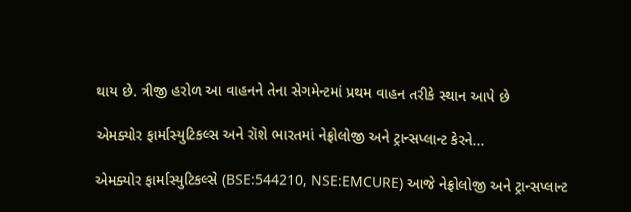થાય છે. ત્રીજી હરોળ આ વાહનને તેના સેગમેન્ટમાં પ્રથમ વાહન તરીકે સ્થાન આપે છે

એમક્યોર ફાર્માસ્યુટિકલ્સ અને રૉશે ભારતમાં નેફ્રોલોજી અને ટ્રાન્સપ્લાન્ટ કેરને...

એમક્યોર ફાર્માસ્યુટિકલ્સે (BSE:544210, NSE:EMCURE) આજે નેફ્રોલોજી અને ટ્રાન્સપ્લાન્ટ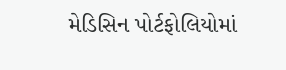મેડિસિન પોર્ટફોલિયોમાં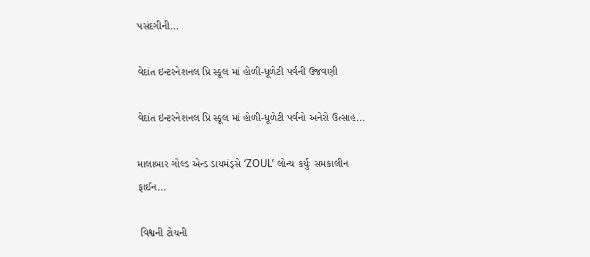પસંદગીની...

વેદાંત ઇન્ટરનેશનલ પ્રિ સ્કૂલ માં હોળી-ધૂળેટી પર્વની ઉજવણી

વેદાંત ઇન્ટરનેશનલ પ્રિ સ્કૂલ માં હોળી-ધૂળેટી પર્વનો અનેરો ઉત્સાહ...

માલાબાર ગોલ્ડ એન્ડ ડાયમંડ્સે ‘ZOUL’ લોન્ચ કર્યુઃ સમકાલીન ફાઈન...

 વિશ્વની ટોચની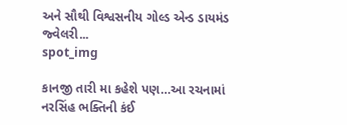અને સૌથી વિશ્વસનીય ગોલ્ડ એન્ડ ડાયમંડ જ્વેલરી...
spot_img

કાનજી તારી મા કહેશે પણ…આ રચનામાં નરસિંહ ભક્તિની કંઈ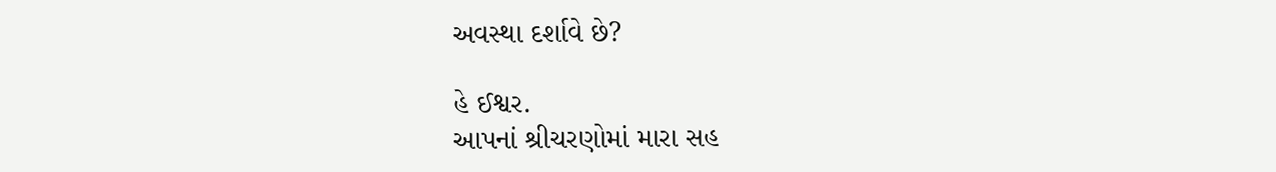અવસ્થા દર્શાવે છે?

હે ઈશ્વર.
આપનાં શ્રીચરણોમાં મારા સહ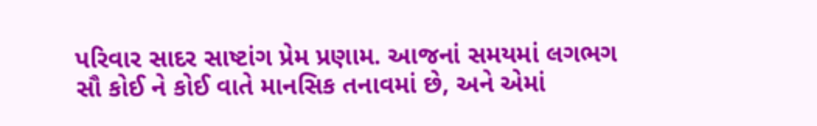પરિવાર સાદર સાષ્ટાંગ પ્રેમ પ્રણામ. આજનાં સમયમાં લગભગ સૌ કોઈ ને કોઈ વાતે માનસિક તનાવમાં છે, અને એમાં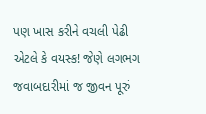પણ ખાસ કરીને વચલી પેઢી એટલે કે વયસ્ક! જેણે લગભગ જવાબદારીમાં જ જીવન પૂરું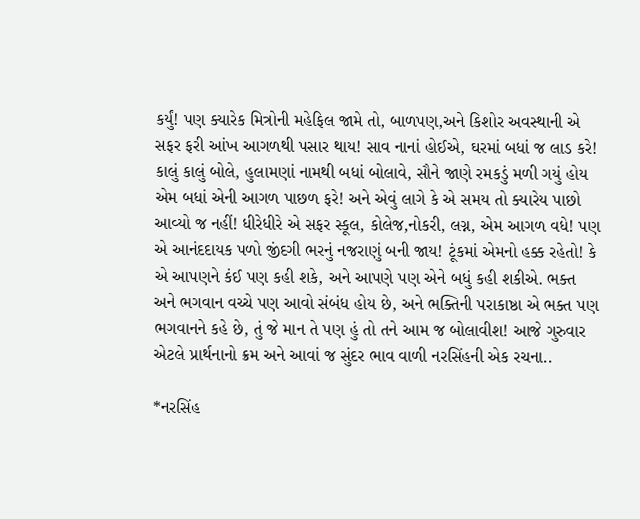કર્યું! પણ ક્યારેક મિત્રોની મહેફિલ જામે તો, બાળપણ,અને કિશોર અવસ્થાની એ સફર ફરી આંખ આગળથી પસાર થાય! સાવ નાનાં હોઈએ, ઘરમાં બધાં જ લાડ કરે! કાલું કાલું બોલે, હુલામણાં નામથી બધાં બોલાવે, સૌને જાણે રમકડું મળી ગયું હોય એમ બધાં એની આગળ પાછળ ફરે! અને એવું લાગે કે એ સમય તો ક્યારેય પાછો આવ્યો જ નહીં! ધીરેધીરે એ સફર સ્કૂલ, કોલેજ,નોકરી, લગ્ન, એમ આગળ વધે! પણ એ આનંદદાયક પળો જીંદગી ભરનું નજરાણું બની જાય! ટૂંકમાં એમનો હક્ક રહેતો! કે એ આપણને કંઈ પણ કહી શકે, અને આપણે પણ એને બધું કહી શકીએ. ભક્ત અને ભગવાન વચ્ચે પણ આવો સંબંધ હોય છે, અને ભક્તિની પરાકાષ્ઠા એ ભક્ત પણ ભગવાનને કહે છે, તું જે માન તે પણ હું તો તને આમ જ બોલાવીશ! આજે ગુરુવાર એટલે પ્રાર્થનાનો ક્રમ અને આવાં જ સુંદર ભાવ વાળી નરસિંહની એક રચના..

*નરસિંહ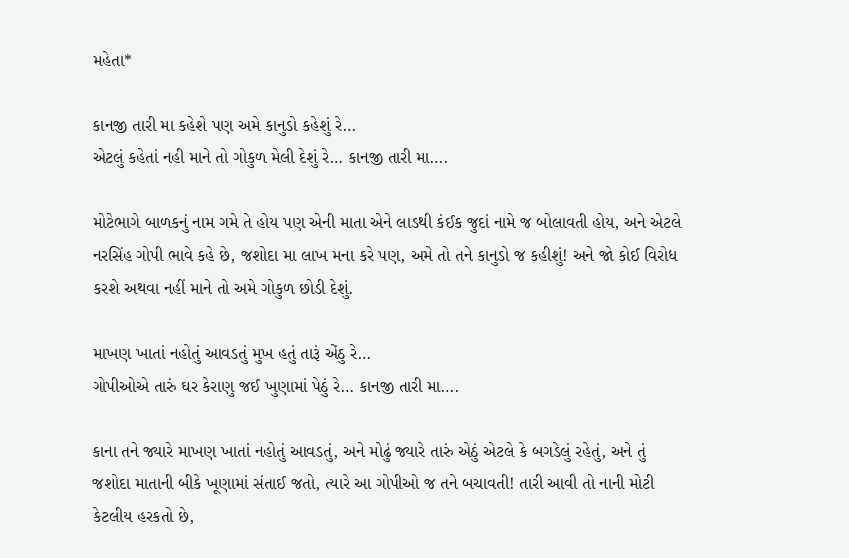મહેતા*

કાનજી તારી મા કહેશે પણ અમે કાનુડો કહેશું રે…
એટલું કહેતાં નહી માને તો ગોકુળ મેલી દેશું રે… કાનજી તારી મા….

મોટેભાગે બાળકનું નામ ગમે તે હોય પણ એની માતા એને લાડથી કંઈક જુદાં નામે જ બોલાવતી હોય, અને એટલે નરસિંહ ગોપી ભાવે કહે છે, જશોદા મા લાખ મના કરે પણ, અમે તો તને કાનુડો જ કહીશું! અને જો કોઈ વિરોધ કરશે અથવા નહીં માને તો અમે ગોકુળ છોડી દેશું.

માખણ ખાતાં નહોતું આવડતું મુખ હતું તારૂં એંઠુ રે…
ગોપીઓએ તારું ઘર કેરાણુ જઈ ખુણામાં પેઠું રે… કાનજી તારી મા….

કાના તને જ્યારે માખણ ખાતાં નહોતું આવડતું, અને મોઢું જ્યારે તારું એઠું એટલે કે બગડેલું રહેતું, અને તું જશોદા માતાની બીકે ખૂણામાં સંતાઈ જતો, ત્યારે આ ગોપીઓ જ તને બચાવતી! તારી આવી તો નાની મોટી કેટલીય હરકતો છે,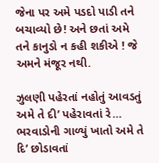જેના પર અમે પડદો પાડી તને બચાવ્યો છે! અને છતાં અમે તને કાનુડો ન કહી શકીએ ! જે અમને મંજૂર નથી.

ઝુલણી પહેરતાં નહોતું આવડતું અમે તે દી’ પહેરાવતાં રે…
ભરવાડોની ગાળ્યું ખાતો અમે તે દિ’ છોડાવતાં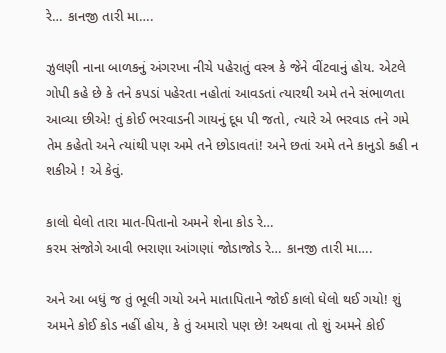રે… કાનજી તારી મા….

ઝુલણી નાના બાળકનું અંગરખા નીચે પહેરાતું વસ્ત્ર કે જેને વીંટવાનું હોય. એટલે ગોપી કહે છે કે તને કપડાં પહેરતા નહોતાં આવડતાં ત્યારથી અમે તને સંભાળતા આવ્યા છીએ! તું કોઈ ભરવાડની ગાયનું દૂધ પી જતો, ત્યારે એ ભરવાડ તને ગમે તેમ કહેતો અને ત્યાંથી પણ અમે તને છોડાવતાં! અને છતાં અમે તને કાનુડો કહી ન શકીએ ! એ કેવું.

કાલો ઘેલો તારા માત-પિતાનો અમને શેના કોડ રે…
કરમ સંજોગે આવી ભરાણા આંગણાં જોડાજોડ રે… કાનજી તારી મા….

અને આ બધું જ તું ભૂલી ગયો અને માતાપિતાને જોઈ કાલો ઘેલો થઈ ગયો! શું અમને કોઈ કોડ નહીં હોય, કે તું અમારો પણ છે! અથવા તો શું અમને કોઈ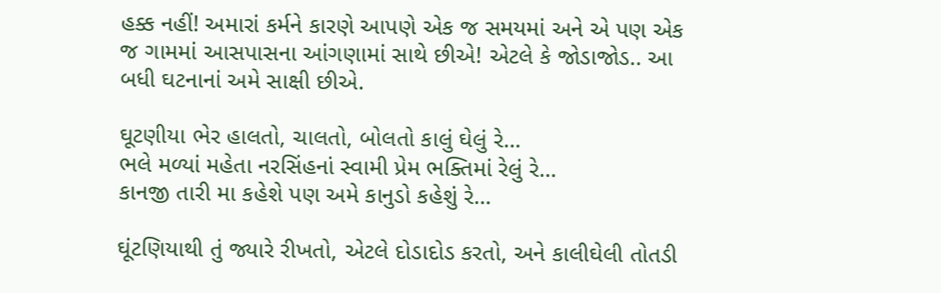હક્ક નહીં! અમારાં કર્મને કારણે આપણે એક જ સમયમાં અને એ પણ એક જ ગામમાં આસપાસના આંગણામાં સાથે છીએ! એટલે કે જોડાજોડ.. આ બધી ઘટનાનાં અમે સાક્ષી છીએ.

ઘૂટણીયા ભેર હાલતો, ચાલતો, બોલતો કાલું ઘેલું રે…
ભલે મળ્યાં મહેતા નરસિંહનાં સ્વામી પ્રેમ ભક્તિમાં રેલું રે…
કાનજી તારી મા કહેશે પણ અમે કાનુડો કહેશું રે…

ઘૂંટણિયાથી તું જ્યારે રીખતો, એટલે દોડાદોડ કરતો, અને કાલીઘેલી તોતડી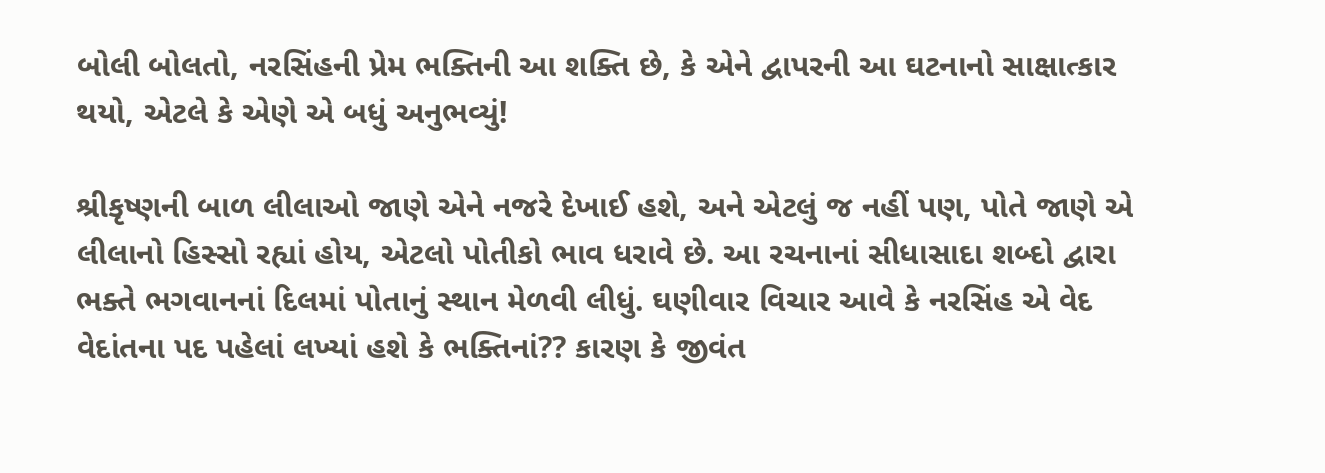બોલી બોલતો, નરસિંહની પ્રેમ ભક્તિની આ શક્તિ છે, કે એને દ્વાપરની આ ઘટનાનો સાક્ષાત્કાર થયો, એટલે કે એણે એ બધું અનુભવ્યું!

શ્રીકૃષ્ણની બાળ લીલાઓ જાણે એને નજરે દેખાઈ હશે, અને એટલું જ નહીં પણ, પોતે જાણે એ લીલાનો હિસ્સો રહ્યાં હોય, એટલો પોતીકો ભાવ ધરાવે છે. આ રચનાનાં સીધાસાદા શબ્દો દ્વારા ભક્તે ભગવાનનાં દિલમાં પોતાનું સ્થાન મેળવી લીધું. ઘણીવાર વિચાર આવે કે નરસિંહ એ વેદ વેદાંતના પદ પહેલાં લખ્યાં હશે કે ભક્તિનાં?? કારણ કે જીવંત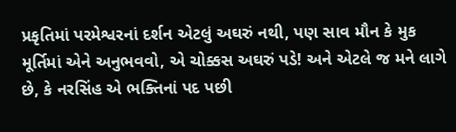પ્રકૃતિમાં પરમેશ્વરનાં દર્શન એટલું અઘરું નથી, પણ સાવ મૌન કે મુક મૂર્તિમાં એને અનુભવવો, એ ચોક્કસ અઘરું પડે! અને એટલે જ મને લાગે છે, કે નરસિંહ એ ભક્તિનાં પદ પછી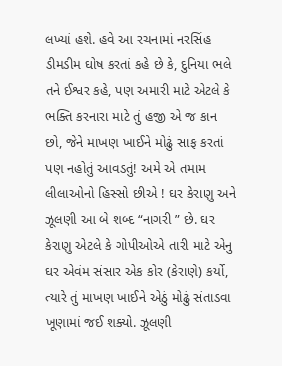લખ્યાં હશે. હવે આ રચનામાં નરસિંહ ડીમડીમ ઘોષ કરતાં કહે‌ છે કે, દુનિયા ભલે તને ઈશ્વર કહે, પણ અમારી માટે એટલે કે ભક્તિ કરનારા માટે તું હજી એ જ કાન છો, જેને માખણ ખાઈને મોઢું સાફ કરતાં પણ નહોતું આવડતું! અમે એ તમામ લીલાઓનો હિસ્સો છીએ ! ઘર કેરાણુ અને ઝૂલણી આ બે શબ્દ “નાગરી ” છે. ઘર કેરાણુ એટલે કે ગોપીઓએ તારી માટે એનુ ઘર એવંમ સંસાર એક કોર (કેરાણે) કર્યો, ત્યારે તું માખણ ખાઈને એઠું મોઢું સંતાડવા ખૂણામાં જઈ શક્યો. ઝૂલણી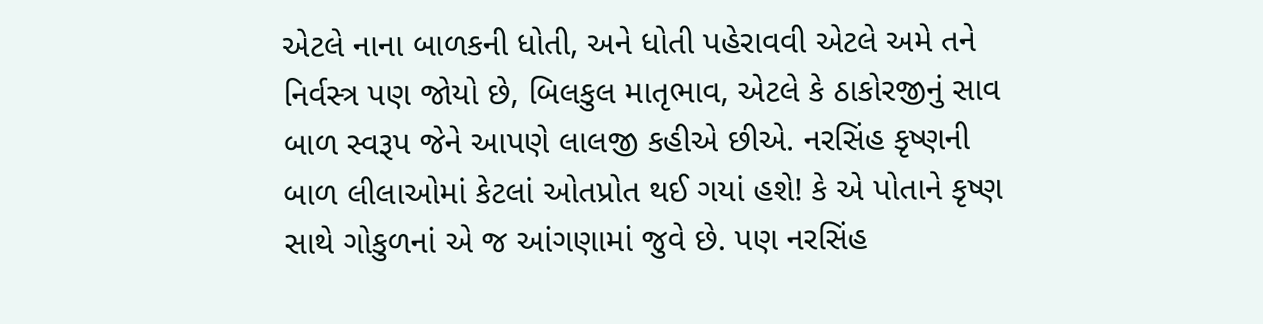એટલે નાના બાળકની ધોતી, અને ધોતી પહેરાવવી એટલે અમે તને નિર્વસ્ત્ર પણ જોયો છે, બિલકુલ માતૃભાવ, એટલે કે ઠાકોરજીનું સાવ બાળ સ્વરૂપ જેને આપણે લાલજી કહીએ‌ છીએ. નરસિંહ કૃષ્ણની બાળ લીલાઓમાં કેટલાં ઓતપ્રોત થઈ ગયાં હશે! કે એ પોતાને કૃષ્ણ સાથે ગોકુળનાં એ જ આંગણામાં જુવે છે. પણ નરસિંહ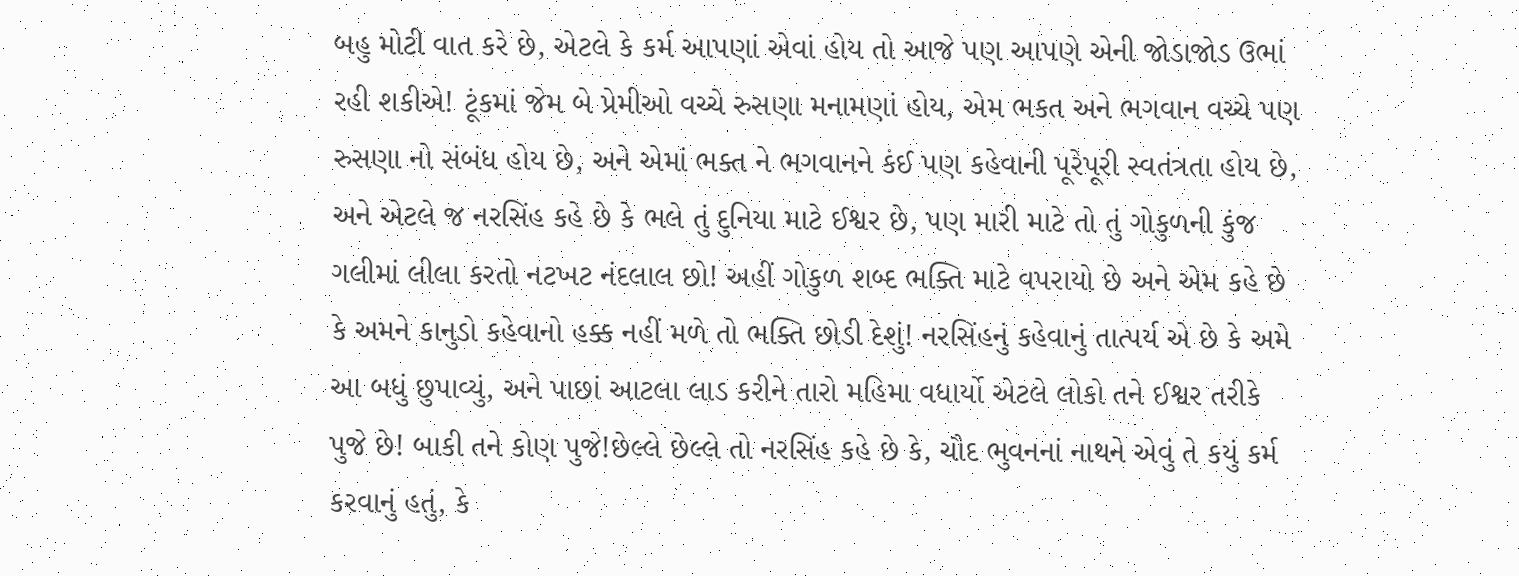બહુ મોટી વાત કરે છે, એટલે કે કર્મ આપણાં એવાં હોય તો આજે પણ આપણે એની જોડાજોડ ઉભાં રહી શકીએ! ટૂંકમાં જેમ બે પ્રેમીઓ વચ્ચે રુસણા મનામણાં હોય, એમ‌ ભકત અને ભગવાન વચ્ચે પણ રુસણા નો સંબંધ હોય છે, અને એમાં ભક્ત ને ભગવાનને કંઈ પણ કહેવાની પૂરેપૂરી સ્વતંત્રતા હોય છે, અને એટલે જ નરસિંહ કહે છે કે ભલે તું દુનિયા માટે ઈશ્વર છે, પણ મારી માટે તો તું ગોકુળની કુંજ ગલીમાં લીલા કરતો નટખટ નંદલાલ છો! અહીં ગોકુળ શબ્દ ભક્તિ માટે વપરાયો છે અને એમ કહે છે કે અમને કાનુડો કહેવાનો હક્ક નહીં મળે તો ભક્તિ છોડી દેશું! નરસિંહનું કહેવાનું તાત્પર્ય એ છે કે અમે આ બધું છુપાવ્યું, અને પાછાં આટલા લાડ કરીને તારો મહિમા વધાર્યો એટલે લોકો તને ઈશ્વર તરીકે પુજે છે! બાકી તને કોણ પુજે!છેલ્લે છેલ્લે તો નરસિંહ કહે છે કે, ચૌદ ભુવનનાં નાથને એવું તે કયું કર્મ કરવાનું હતું, કે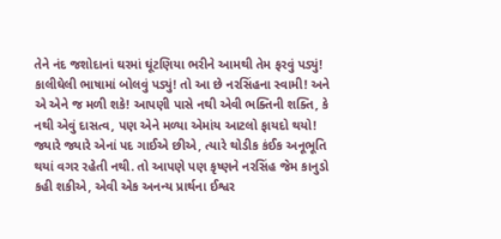તેને નંદ જશોદાનાં ઘરમાં ઘૂંટણિયા ભરીને આમથી તેમ ફરવું પડ્યું! કાલીઘેલી ભાષામાં બોલવું પડ્યું! તો આ છે નરસિંહના સ્વામી! અને એ એને જ મળી શકે! આપણી પાસે નથી એવી ભક્તિની શક્તિ, કે નથી એવું દાસત્વ, પણ એને મળ્યા એમાંય આટલો ફાયદો થયો! જ્યારે જ્યારે એનાં પદ ગાઈએ છીએ, ત્યારે થોડીક કંઈક અનૂભૂતિ થયાં વગર રહેતી નથી. તો આપણે પણ કૃષ્ણને નરસિંહ જેમ કાનુડો કહી શકીએ, એવી એક અનન્ય પ્રાર્થના ઈશ્વર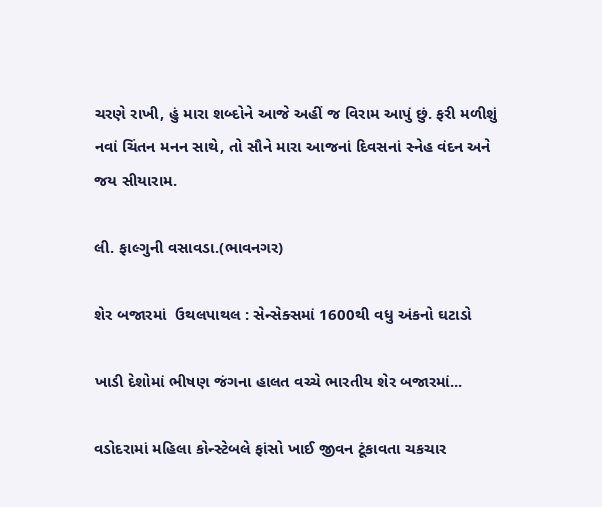ચરણે રાખી, હું મારા શબ્દોને આજે અહીં જ વિરામ આપું છું. ફરી મળીશું નવાં ચિંતન મનન સાથે, તો સૌને મારા આજનાં દિવસનાં સ્નેહ વંદન અને જય સીયારામ.

લી. ફાલ્ગુની વસાવડા.(ભાવનગર)

શેર બજારમાં  ઉથલપાથલ : સેન્સેક્સમાં 1600થી વધુ અંકનો ઘટાડો

ખાડી દેશોમાં ભીષણ જંગના હાલત વચ્ચે ભારતીય શેર બજારમાં...

વડોદરામાં મહિલા કોન્સ્ટેબલે ફાંસો ખાઈ જીવન ટૂંકાવતા ચકચાર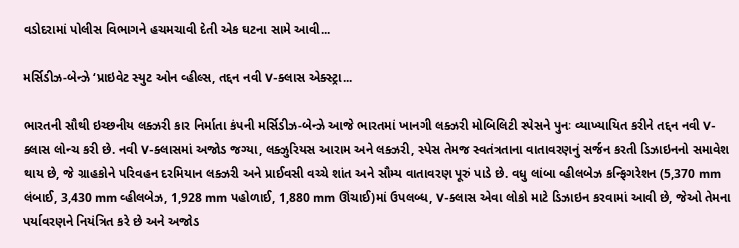વડોદરામાં પોલીસ વિભાગને હચમચાવી દેતી એક ઘટના સામે આવી...

મર્સિડીઝ-બેન્ઝે ‘પ્રાઇવેટ સ્યુટ ઓન વ્હીલ્સ, તદ્દન નવી V-ક્લાસ એક્સ્ટ્રા...

ભારતની સૌથી ઇચ્છનીય લક્ઝરી કાર નિર્માતા કંપની મર્સિડીઝ-બેન્ઝે આજે ભારતમાં ખાનગી લક્ઝરી મોબિલિટી સ્પેસને પુનઃ વ્યાખ્યાયિત કરીને તદ્દન નવી V-ક્લાસ લોન્ચ કરી છે. નવી V-ક્લાસમાં અજોડ જગ્યા, લક્ઝુરિયસ આરામ અને લક્ઝરી, સ્પેસ તેમજ સ્વતંત્રતાના વાતાવરણનું સર્જન કરતી ડિઝાઇનનો સમાવેશ થાય છે, જે ગ્રાહકોને પરિવહન દરમિયાન લક્ઝરી અને પ્રાઈવસી વચ્ચે શાંત અને સૌમ્ય વાતાવરણ પૂરું પાડે છે. વધુ લાંબા વ્હીલબેઝ કન્ફિગરેશન (5,370 mm લંબાઈ, 3,430 mm વ્હીલબેઝ, 1,928 mm પહોળાઈ, 1,880 mm ઊંચાઈ)માં ઉપલબ્ધ, V-ક્લાસ એવા લોકો માટે ડિઝાઇન કરવામાં આવી છે, જેઓ તેમના પર્યાવરણને નિયંત્રિત કરે છે અને અજોડ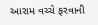આરામ વચ્ચે ફરવાની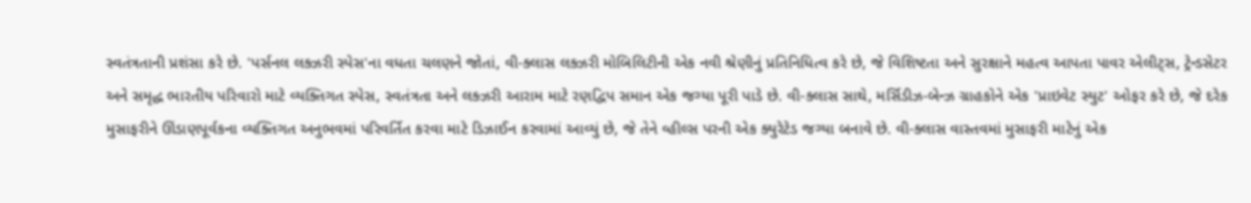સ્વતંત્રતાની પ્રશંસા કરે છે. 'પર્સનલ લક્ઝરી સ્પેસ'ના વધતા ચલણને જોતાં, વી-ક્લાસ લક્ઝરી મોબિલિટીની એક નવી શ્રેણીનું પ્રતિનિધિત્વ કરે છે, જે વિશિષ્ટતા અને સુરક્ષાને મહત્વ આપતા પાવર એલીટ્સ, ટ્રેન્ડસેટર અને સમૃદ્ધ ભારતીય પરિવારો માટે વ્યક્તિગત સ્પેસ, સ્વતંત્રતા અને લક્ઝરી આરામ માટે રણદ્વિપ સમાન એક જગ્યા પૂરી પાડે છે. વી-ક્લાસ સાથે, મર્સિડીઝ-બેન્ઝ ગ્રાહકોને એક 'પ્રાઇવેટ સ્યુટ' ઓફર કરે છે, જે દરેક મુસાફરીને ઊંડાણપૂર્વકના વ્યક્તિગત અનુભવમાં પરિવર્તિત કરવા માટે ડિઝાઈન કરવામાં આવ્યું છે, જે તેને વ્હીલ્સ પરની એક ક્યુરેટેડ જગ્યા બનાવે છે. વી-ક્લાસ વાસ્તવમાં મુસાફરી માટેનું એક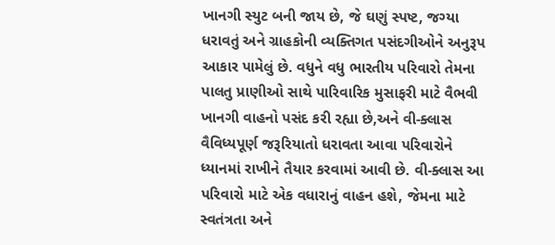ખાનગી સ્યુટ બની જાય છે, જે ઘણું સ્પષ્ટ, જગ્યા ધરાવતું અને ગ્રાહકોની વ્યક્તિગત પસંદગીઓને અનુરૂપ આકાર પામેલું છે. વધુને વધુ ભારતીય પરિવારો તેમના પાલતુ પ્રાણીઓ સાથે પારિવારિક મુસાફરી માટે વૈભવી ખાનગી વાહનો પસંદ કરી રહ્યા છે,અને વી-ક્લાસ વૈવિધ્યપૂર્ણ જરૂરિયાતો ધરાવતા આવા પરિવારોને ધ્યાનમાં રાખીને તૈયાર કરવામાં આવી છે. વી-ક્લાસ આ પરિવારો માટે એક વધારાનું વાહન હશે, જેમના માટે સ્વતંત્રતા અને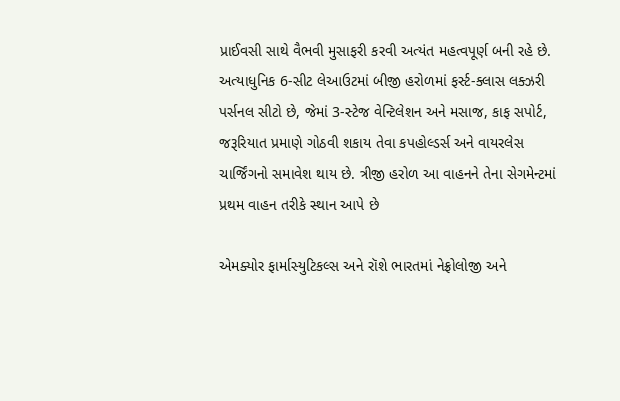પ્રાઈવસી સાથે વૈભવી મુસાફરી કરવી અત્યંત મહત્વપૂર્ણ બની રહે છે. અત્યાધુનિક 6-સીટ લેઆઉટમાં બીજી હરોળમાં ફર્સ્ટ-ક્લાસ લક્ઝરી પર્સનલ સીટો છે, જેમાં 3-સ્ટેજ વેન્ટિલેશન અને મસાજ, કાફ સપોર્ટ, જરૂરિયાત પ્રમાણે ગોઠવી શકાય તેવા કપહોલ્ડર્સ અને વાયરલેસ ચાર્જિંગનો સમાવેશ થાય છે. ત્રીજી હરોળ આ વાહનને તેના સેગમેન્ટમાં પ્રથમ વાહન તરીકે સ્થાન આપે છે

એમક્યોર ફાર્માસ્યુટિકલ્સ અને રૉશે ભારતમાં નેફ્રોલોજી અને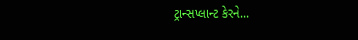ટ્રાન્સપ્લાન્ટ કેરને...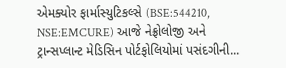એમક્યોર ફાર્માસ્યુટિકલ્સે (BSE:544210, NSE:EMCURE) આજે નેફ્રોલોજી અને ટ્રાન્સપ્લાન્ટ મેડિસિન પોર્ટફોલિયોમાં પસંદગીની...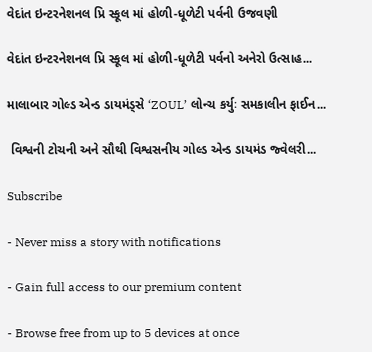વેદાંત ઇન્ટરનેશનલ પ્રિ સ્કૂલ માં હોળી-ધૂળેટી પર્વની ઉજવણી

વેદાંત ઇન્ટરનેશનલ પ્રિ સ્કૂલ માં હોળી-ધૂળેટી પર્વનો અનેરો ઉત્સાહ...

માલાબાર ગોલ્ડ એન્ડ ડાયમંડ્સે ‘ZOUL’ લોન્ચ કર્યુઃ સમકાલીન ફાઈન...

 વિશ્વની ટોચની અને સૌથી વિશ્વસનીય ગોલ્ડ એન્ડ ડાયમંડ જ્વેલરી...

Subscribe

- Never miss a story with notifications

- Gain full access to our premium content

- Browse free from up to 5 devices at once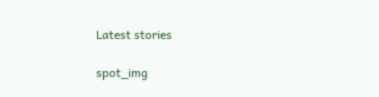Latest stories

spot_img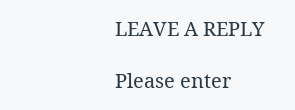LEAVE A REPLY

Please enter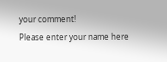your comment!
Please enter your name here